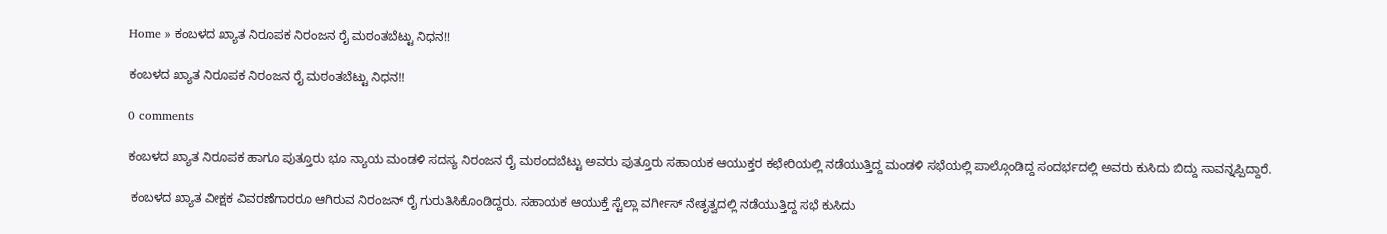Home » ಕಂಬಳದ ಖ್ಯಾತ ನಿರೂಪಕ ನಿರಂಜನ ರೈ ಮಠಂತಬೆಟ್ಟು ನಿಧನ!!

ಕಂಬಳದ ಖ್ಯಾತ ನಿರೂಪಕ ನಿರಂಜನ ರೈ ಮಠಂತಬೆಟ್ಟು ನಿಧನ!!

0 comments

ಕಂಬಳದ ಖ್ಯಾತ ನಿರೂಪಕ ಹಾಗೂ ಪುತ್ತೂರು ಭೂ ನ್ಯಾಯ ಮಂಡಳಿ ಸದಸ್ಯ ನಿರಂಜನ ರೈ ಮಠಂದಬೆಟ್ಟು ಅವರು ಪುತ್ತೂರು ಸಹಾಯಕ ಆಯುಕ್ತರ ಕಛೇರಿಯಲ್ಲಿ ನಡೆಯುತ್ತಿದ್ದ ಮಂಡಳಿ ಸಭೆಯಲ್ಲಿ ಪಾಲ್ಗೊಂಡಿದ್ದ ಸಂದರ್ಭದಲ್ಲಿ ಅವರು ಕುಸಿದು ಬಿದ್ದು ಸಾವನ್ನಪ್ಪಿದ್ದಾರೆ.

 ಕಂಬಳದ ಖ್ಯಾತ ವೀಕ್ಷಕ ವಿವರಣೆಗಾರರೂ ಆಗಿರುವ ನಿರಂಜನ್ ರೈ ಗುರುತಿಸಿಕೊಂಡಿದ್ದರು. ಸಹಾಯಕ ಆಯುಕ್ತೆ ಸ್ಟೆಲ್ಲಾ ವರ್ಗೀಸ್ ನೇತೃತ್ವದಲ್ಲಿ ನಡೆಯುತ್ತಿದ್ದ ಸಭೆ ಕುಸಿದು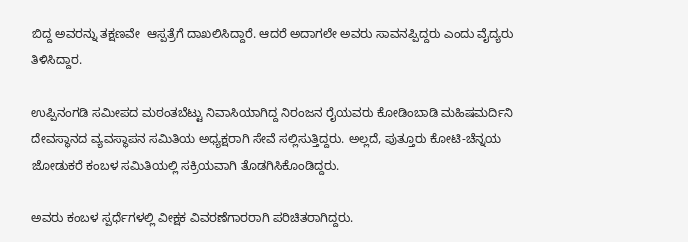ಬಿದ್ದ ಅವರನ್ನು ತಕ್ಷಣವೇ  ಆಸ್ಪತ್ರೆಗೆ ದಾಖಲಿಸಿದ್ದಾರೆ. ಆದರೆ ಅದಾಗಲೇ ಅವರು ಸಾವನಪ್ಪಿದ್ದರು ಎಂದು ವೈದ್ಯರು ತಿಳಿಸಿದ್ದಾರ.

ಉಪ್ಪಿನಂಗಡಿ ಸಮೀಪದ ಮಠಂತಬೆಟ್ಟು ನಿವಾಸಿಯಾಗಿದ್ದ ನಿರಂಜನ ರೈಯವರು ಕೋಡಿಂಬಾಡಿ ಮಹಿಷಮರ್ದಿನಿ ದೇವಸ್ಥಾನದ ವ್ಯವಸ್ಥಾಪನ ಸಮಿತಿಯ ಅಧ್ಯಕ್ಷರಾಗಿ ಸೇವೆ ಸಲ್ಲಿಸುತ್ತಿದ್ದರು. ಅಲ್ಲದೆ, ಪುತ್ತೂರು ಕೋಟಿ-ಚೆನ್ನಯ ಜೋಡುಕರೆ ಕಂಬಳ ಸಮಿತಿಯಲ್ಲಿ ಸಕ್ರಿಯವಾಗಿ ತೊಡಗಿಸಿಕೊಂಡಿದ್ದರು.

ಅವರು ಕಂಬಳ ಸ್ಪರ್ಧೆಗಳಲ್ಲಿ ವೀಕ್ಷಕ ವಿವರಣೆಗಾರರಾಗಿ ಪರಿಚಿತರಾಗಿದ್ದರು.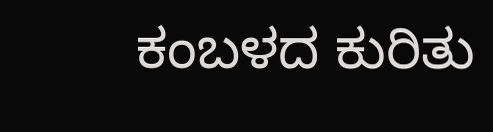ಕಂಬಳದ ಕುರಿತು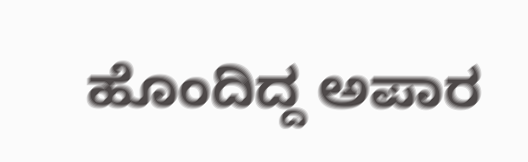ಹೊಂದಿದ್ದ ಅಪಾರ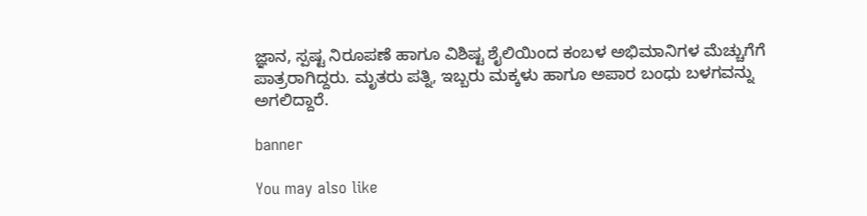ಜ್ಞಾನ, ಸ್ಪಷ್ಟ ನಿರೂಪಣೆ ಹಾಗೂ ವಿಶಿಷ್ಟ ಶೈಲಿಯಿಂದ ಕಂಬಳ ಅಭಿಮಾನಿಗಳ ಮೆಚ್ಚುಗೆಗೆ ಪಾತ್ರರಾಗಿದ್ದರು. ಮೃತರು ಪತ್ನಿ, ಇಬ್ಬರು ಮಕ್ಕಳು ಹಾಗೂ ಅಪಾರ ಬಂಧು ಬಳಗವನ್ನು ಅಗಲಿದ್ದಾರೆ.

banner

You may also like